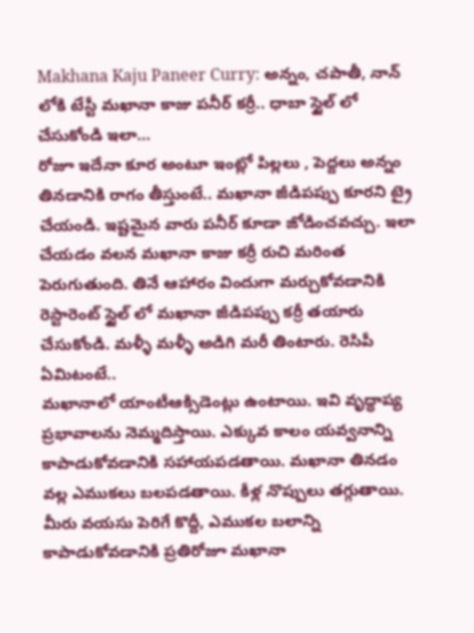Makhana Kaju Paneer Curry: అన్నం, చపాతీ, నాన్ లోకి టేస్టీ మఖానా కాజు పనీర్ కర్రీ.. ధాబా స్టైల్ లో చేసుకోండి ఇలా…
రోజూ ఇదేనా కూర అంటూ ఇంట్లో పిల్లలు , పెద్దలు అన్నం తినడానికి రాగం తీస్తుంటే.. మఖానా జీడిపప్పు కూరని ట్రై చేయండి. ఇష్టమైన వారు పనీర్ కూడా జోడించవచ్చు. ఇలా చేయడం వలన మఖానా కాజు కర్రీ రుచి మరింత పెరుగుతుంది. తినే ఆహారం విందుగా మర్చుకోవడానికి రెస్టారెంట్ స్టైల్ లో మఖానా జీడిపప్పు కర్రీ తయారు చేసుకోండి. మళ్ళీ మళ్ళీ అడిగి మరీ తింటారు. రెసిపీ ఏమిటంటే..
మఖానాలో యాంటీఆక్సిడెంట్లు ఉంటాయి. ఇవి వృద్ధాప్య ప్రభావాలను నెమ్మదిస్తాయి. ఎక్కువ కాలం యవ్వనాన్ని కాపాడుకోవడానికి సహాయపడతాయి. మఖానా తినడం వల్ల ఎముకలు బలపడతాయి. కీళ్ల నొప్పులు తగ్గుతాయి. మీరు వయసు పెరిగే కొద్దీ, ఎముకల బలాన్ని కాపాడుకోవడానికి ప్రతిరోజూ మఖానా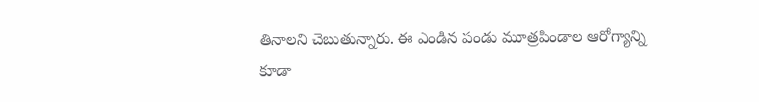తినాలని చెబుతున్నారు. ఈ ఎండిన పండు మూత్రపిండాల ఆరోగ్యాన్ని కూడా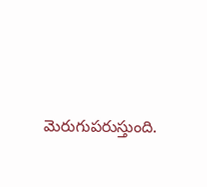మెరుగుపరుస్తుంది.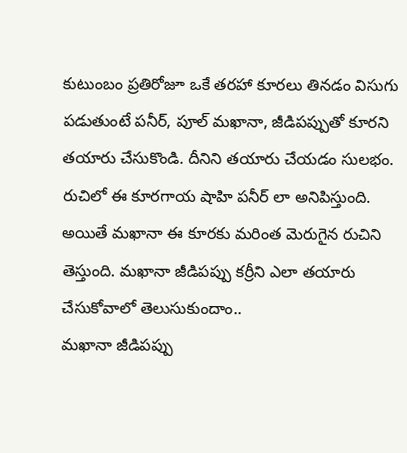కుటుంబం ప్రతిరోజూ ఒకే తరహా కూరలు తినడం విసుగు పడుతుంటే పనీర్, పూల్ మఖానా, జీడిపప్పుతో కూరని తయారు చేసుకొండి. దీనిని తయారు చేయడం సులభం. రుచిలో ఈ కూరగాయ షాహి పనీర్ లా అనిపిస్తుంది. అయితే మఖానా ఈ కూరకు మరింత మెరుగైన రుచిని తెస్తుంది. మఖానా జీడిపప్పు కర్రీని ఎలా తయారు చేసుకోవాలో తెలుసుకుందాం..
మఖానా జీడిపప్పు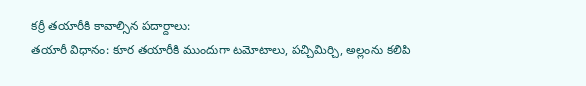కర్రీ తయారీకి కావాల్సిన పదార్దాలు:
తయారీ విధానం: కూర తయారీకి ముందుగా టమోటాలు, పచ్చిమిర్చి, అల్లంను కలిపి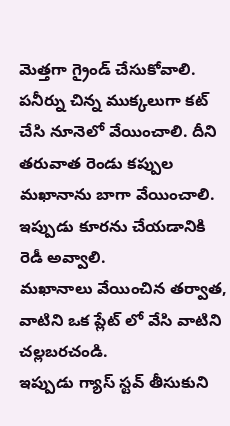మెత్తగా గ్రైండ్ చేసుకోవాలి. పనీర్ను చిన్న ముక్కలుగా కట్ చేసి నూనెలో వేయించాలి. దీని తరువాత రెండు కప్పుల మఖానాను బాగా వేయించాలి. ఇప్పుడు కూరను చేయడానికి రెడీ అవ్వాలి.
మఖానాలు వేయించిన తర్వాత, వాటిని ఒక ప్లేట్ లో వేసి వాటిని చల్లబరచండి.
ఇప్పుడు గ్యాస్ స్టవ్ తీసుకుని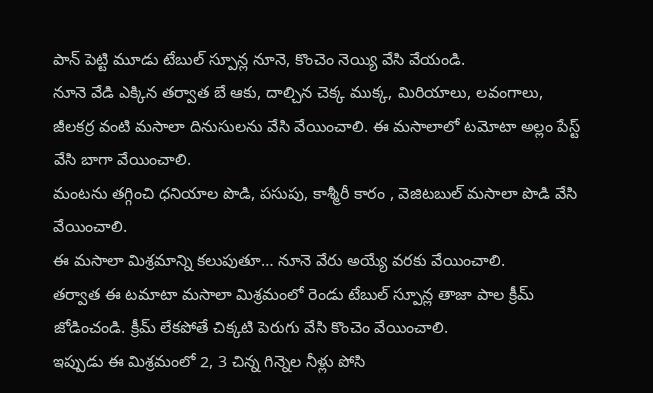పాన్ పెట్టి మూడు టేబుల్ స్పూన్ల నూనె, కొంచెం నెయ్యి వేసి వేయండి.
నూనె వేడి ఎక్కిన తర్వాత బే ఆకు, దాల్చిన చెక్క ముక్క, మిరియాలు, లవంగాలు, జీలకర్ర వంటి మసాలా దినుసులను వేసి వేయించాలి. ఈ మసాలాలో టమోటా అల్లం పేస్ట్ వేసి బాగా వేయించాలి.
మంటను తగ్గించి ధనియాల పొడి, పసుపు, కాశ్మీరీ కారం , వెజిటబుల్ మసాలా పొడి వేసి వేయించాలి.
ఈ మసాలా మిశ్రమాన్ని కలుపుతూ… నూనె వేరు అయ్యే వరకు వేయించాలి.
తర్వాత ఈ టమాటా మసాలా మిశ్రమంలో రెండు టేబుల్ స్పూన్ల తాజా పాల క్రీమ్ జోడించండి. క్రీమ్ లేకపోతే చిక్కటి పెరుగు వేసి కొంచెం వేయించాలి.
ఇప్పుడు ఈ మిశ్రమంలో 2, 3 చిన్న గిన్నెల నీళ్లు పోసి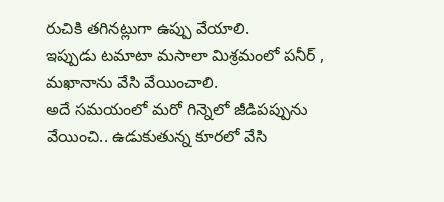రుచికి తగినట్లుగా ఉప్పు వేయాలి.
ఇప్పుడు టమాటా మసాలా మిశ్రమంలో పనీర్ , మఖానాను వేసి వేయించాలి.
అదే సమయంలో మరో గిన్నెలో జీడిపప్పును వేయించి.. ఉడుకుతున్న కూరలో వేసి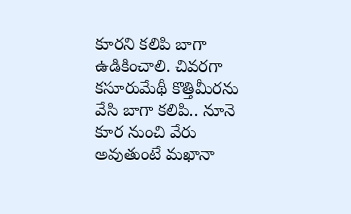కూరని కలిపి బాగా ఉడికించాలి. చివరగా కసూరుమేథీ కొత్తిమీరను వేసి బాగా కలిపి.. నూనె కూర నుంచి వేరు అవుతుంటే మఖానా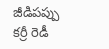జీడిపప్పు కర్రీ రెడీ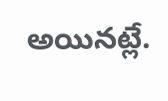అయినట్లే.